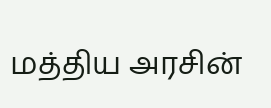மத்திய அரசின்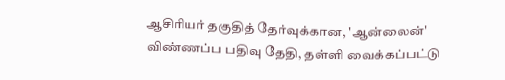ஆசிரியர் தகுதித் தேர்வுக்கான, 'ஆன்லைன்' விண்ணப்ப பதிவு தேதி, தள்ளி வைக்கப்பட்டு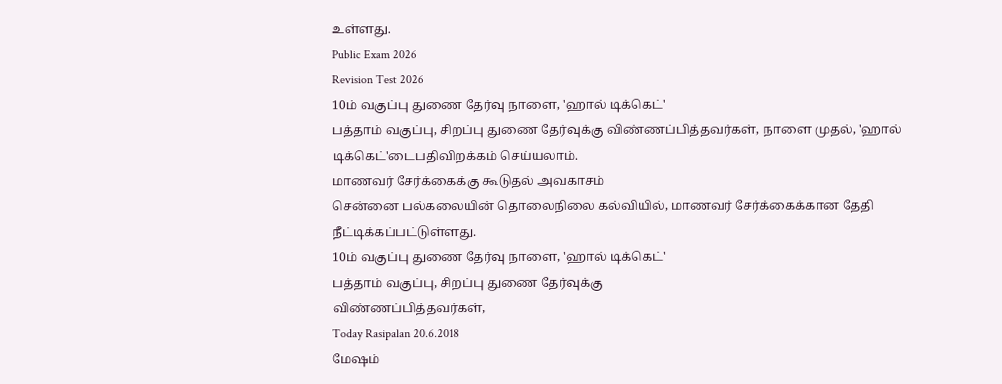உள்ளது.
Public Exam 2026
Revision Test 2026
10ம் வகுப்பு துணை தேர்வு நாளை, 'ஹால் டிக்கெட்'
பத்தாம் வகுப்பு, சிறப்பு துணை தேர்வுக்கு விண்ணப்பித்தவர்கள், நாளை முதல், 'ஹால் டிக்கெட்'டைபதிவிறக்கம் செய்யலாம்.
மாணவர் சேர்க்கைக்கு கூடுதல் அவகாசம்
சென்னை பல்கலையின் தொலைநிலை கல்வியில், மாணவர் சேர்க்கைக்கான தேதி நீட்டிக்கப்பட்டுள்ளது.
10ம் வகுப்பு துணை தேர்வு நாளை, 'ஹால் டிக்கெட்'
பத்தாம் வகுப்பு, சிறப்பு துணை தேர்வுக்கு
விண்ணப்பித்தவர்கள்,
Today Rasipalan 20.6.2018
மேஷம்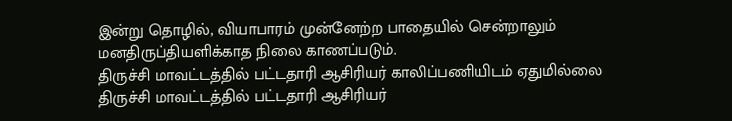இன்று தொழில், வியாபாரம் முன்னேற்ற பாதையில் சென்றாலும்
மனதிருப்தியளிக்காத நிலை காணப்படும்.
திருச்சி மாவட்டத்தில் பட்டதாரி ஆசிரியர் காலிப்பணியிடம் ஏதுமில்லை
திருச்சி மாவட்டத்தில் பட்டதாரி ஆசிரியர்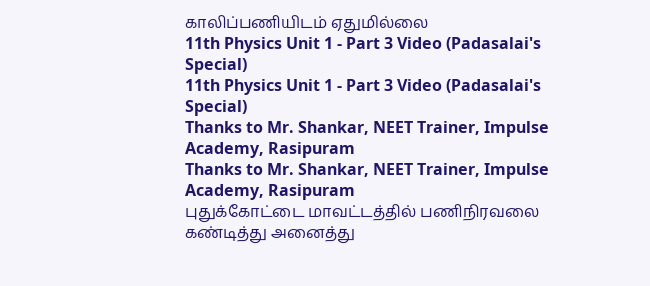காலிப்பணியிடம் ஏதுமில்லை
11th Physics Unit 1 - Part 3 Video (Padasalai's Special)
11th Physics Unit 1 - Part 3 Video (Padasalai's Special)
Thanks to Mr. Shankar, NEET Trainer, Impulse Academy, Rasipuram
Thanks to Mr. Shankar, NEET Trainer, Impulse Academy, Rasipuram
புதுக்கோட்டை மாவட்டத்தில் பணிநிரவலை கண்டித்து அனைத்து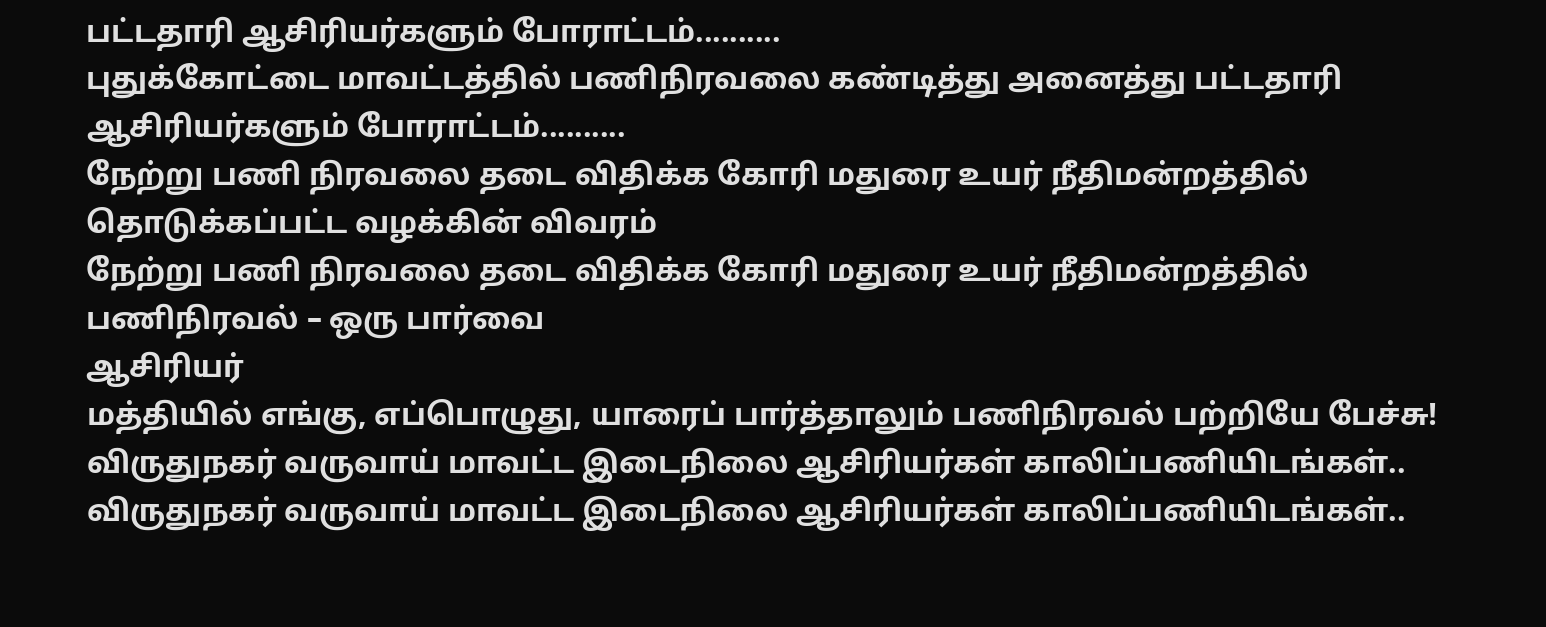பட்டதாரி ஆசிரியர்களும் போராட்டம்..........
புதுக்கோட்டை மாவட்டத்தில் பணிநிரவலை கண்டித்து அனைத்து பட்டதாரி ஆசிரியர்களும் போராட்டம்..........
நேற்று பணி நிரவலை தடை விதிக்க கோரி மதுரை உயர் நீதிமன்றத்தில் தொடுக்கப்பட்ட வழக்கின் விவரம்
நேற்று பணி நிரவலை தடை விதிக்க கோரி மதுரை உயர் நீதிமன்றத்தில்
பணிநிரவல் – ஒரு பார்வை
ஆசிரியர்
மத்தியில் எங்கு, எப்பொழுது, யாரைப் பார்த்தாலும் பணிநிரவல் பற்றியே பேச்சு!
விருதுநகர் வருவாய் மாவட்ட இடைநிலை ஆசிரியர்கள் காலிப்பணியிடங்கள்..
விருதுநகர் வருவாய் மாவட்ட இடைநிலை ஆசிரியர்கள் காலிப்பணியிடங்கள்..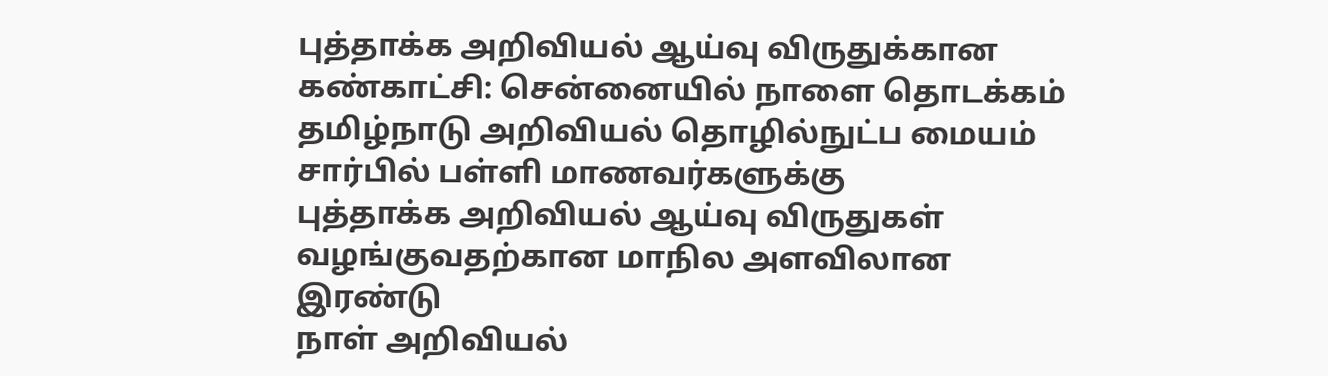புத்தாக்க அறிவியல் ஆய்வு விருதுக்கான கண்காட்சி: சென்னையில் நாளை தொடக்கம்
தமிழ்நாடு அறிவியல் தொழில்நுட்ப மையம் சார்பில் பள்ளி மாணவர்களுக்கு
புத்தாக்க அறிவியல் ஆய்வு விருதுகள் வழங்குவதற்கான மாநில அளவிலான இரண்டு
நாள் அறிவியல்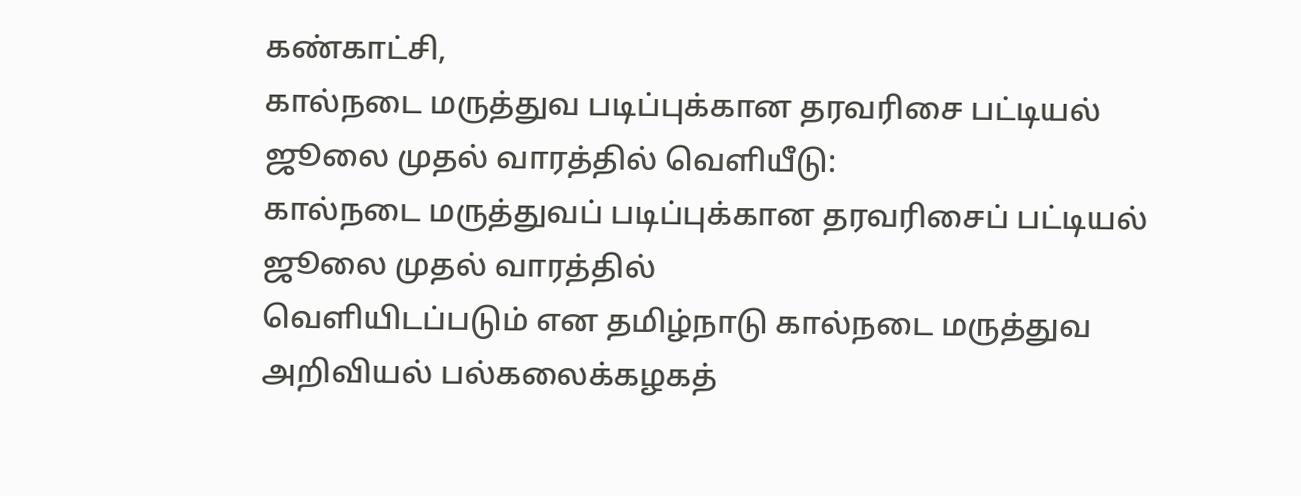கண்காட்சி,
கால்நடை மருத்துவ படிப்புக்கான தரவரிசை பட்டியல் ஜூலை முதல் வாரத்தில் வெளியீடு:
கால்நடை மருத்துவப் படிப்புக்கான தரவரிசைப் பட்டியல் ஜூலை முதல் வாரத்தில்
வெளியிடப்படும் என தமிழ்நாடு கால்நடை மருத்துவ அறிவியல் பல்கலைக்கழகத்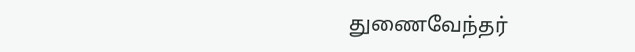துணைவேந்தர்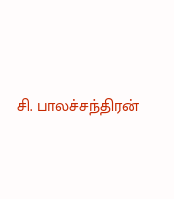சி. பாலச்சந்திரன்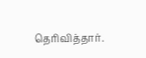தெரிவித்தார்.